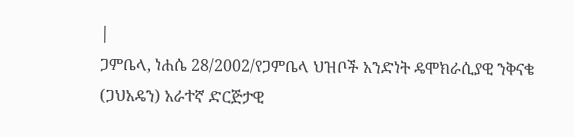|
ጋምቤላ, ነሐሴ 28/2002/የጋምቤላ ህዝቦች አንድነት ዴሞክራሲያዊ ንቅናቄ (ጋህአዴን) አራተኛ ድርጅታዊ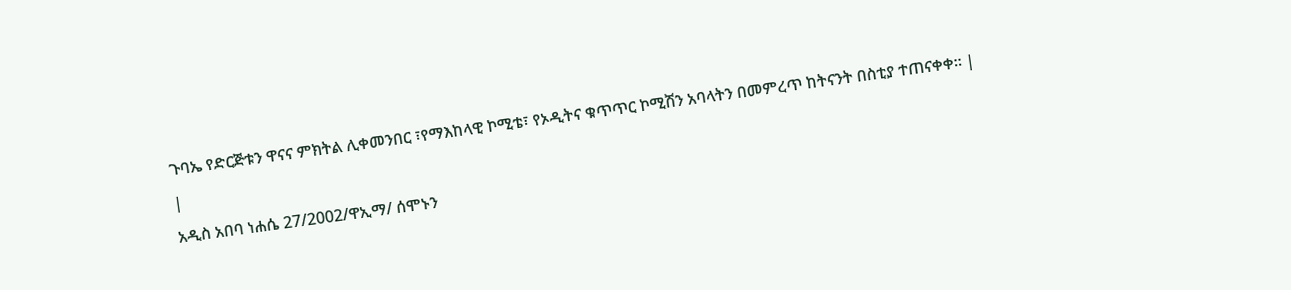ጉባኤ የድርጅቱን ዋናና ምክትል ሊቀመንበር ፣የማእከላዊ ኮሚቴ፣ የኦዲትና ቁጥጥር ኮሚሽን አባላትን በመምረጥ ከትናንት በስቲያ ተጠናቀቀ። |
|
አዲስ አበባ ነሐሴ 27/2002/ዋኢማ/ ሰሞኑን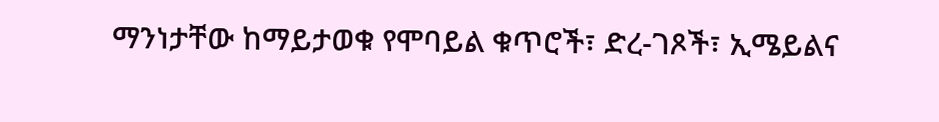ማንነታቸው ከማይታወቁ የሞባይል ቁጥሮች፣ ድረ-ገጾች፣ ኢሜይልና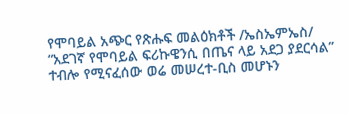የሞባይል አጭር የጽሑፍ መልዕክቶች /ኤስኤምኤስ/ “አደገኛ የሞባይል ፍሪኩዌንሲ በጤና ላይ አደጋ ያደርሳል” ተብሎ የሚናፈሰው ወሬ መሠረተ-ቢስ መሆኑን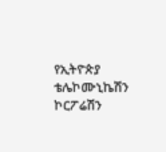የኢትዮጵያ ቴሌኮሙኒኬሽን ኮርፖሬሽን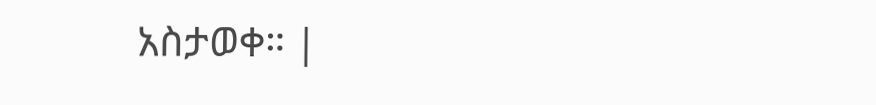አስታወቀ። |